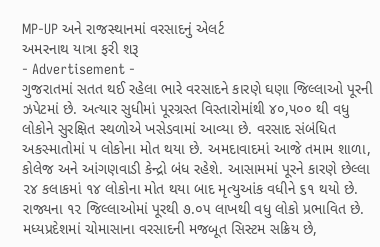MP-UP અને રાજસ્થાનમાં વરસાદનું એલર્ટ
અમરનાથ યાત્રા ફરી શરૂ
- Advertisement -
ગુજરાતમાં સતત થઈ રહેલા ભારે વરસાદને કારણે ઘણા જિલ્લાઓ પૂરની ઝપેટમાં છે. અત્યાર સુધીમાં પૂરગ્રસ્ત વિસ્તારોમાંથી ૪૦,૫૦૦ થી વધુ લોકોને સુરક્ષિત સ્થળોએ ખસેડવામાં આવ્યા છે. વરસાદ સંબંધિત અકસ્માતોમાં ૫ લોકોના મોત થયા છે. અમદાવાદમાં આજે તમામ શાળા, કોલેજ અને આંગણવાડી કેન્દ્રો બંધ રહેશે. આસામમાં પૂરને કારણે છેલ્લા ૨૪ કલાકમાં ૧૪ લોકોના મોત થયા બાદ મૃત્યુઆંક વધીને ૬૧ થયો છે. રાજ્યના ૧૨ જિલ્લાઓમાં પૂરથી ૭.૦૫ લાખથી વધુ લોકો પ્રભાવિત છે. મધ્યપ્રદેશમાં ચોમાસાના વરસાદની મજબૂત સિસ્ટમ સક્રિય છે,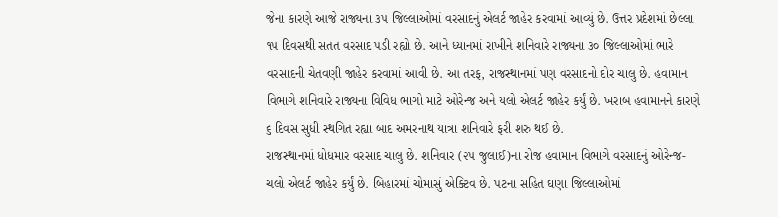જેના કારણે આજે રાજ્યના ૩૫ જિલ્લાઓમાં વરસાદનું એલર્ટ જાહેર કરવામાં આવ્યું છે. ઉત્તર પ્રદેશમાં છેલ્લા ૧૫ દિવસથી સતત વરસાદ પડી રહ્યો છે. આને ધ્યાનમાં રાખીને શનિવારે રાજ્યના ૩૦ જિલ્લાઓમાં ભારે વરસાદની ચેતવણી જાહેર કરવામાં આવી છે. આ તરફ, રાજસ્થાનમાં પણ વરસાદનો દોર ચાલુ છે. હવામાન વિભાગે શનિવારે રાજ્યના વિવિધ ભાગો માટે ઓરેન્જ અને યલો એલર્ટ જાહેર કર્યું છે. ખરાબ હવામાનને કારણે ૬ દિવસ સુધી સ્થગિત રહ્યા બાદ અમરનાથ યાત્રા શનિવારે ફરી શરુ થઈ છે.
રાજસ્થાનમાં ધોધમાર વરસાદ ચાલુ છે. શનિવાર (૨૫ જુલાઈ)ના રોજ હવામાન વિભાગે વરસાદનું ઓરેન્જ-ચલો એલર્ટ જાહેર કર્યું છે. બિહારમાં ચોમાસું એક્ટિવ છે. પટના સહિત ઘણા જિલ્લાઓમાં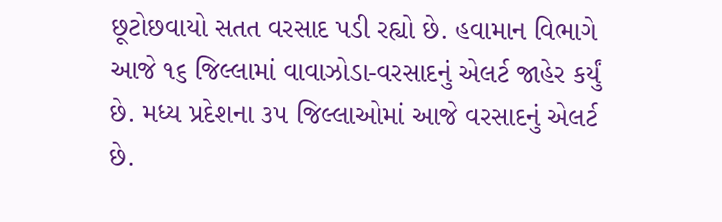છૂટોછવાયો સતત વરસાદ પડી રહ્યો છે. હવામાન વિભાગે આજે ૧૬ જિલ્લામાં વાવાઝોડા-વરસાદનું એલર્ટ જાહેર કર્યું છે. મધ્ય પ્રદેશના ૩૫ જિલ્લાઓમાં આજે વરસાદનું એલર્ટ છે.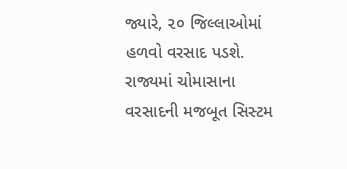જ્યારે, ૨૦ જિલ્લાઓમાં હળવો વરસાદ પડશે. રાજ્યમાં ચોમાસાના વરસાદની મજબૂત સિસ્ટમ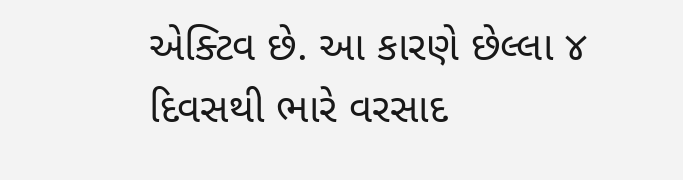એક્ટિવ છે. આ કારણે છેલ્લા ૪ દિવસથી ભારે વરસાદ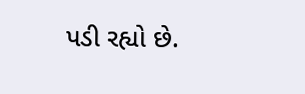પડી રહ્યો છે.